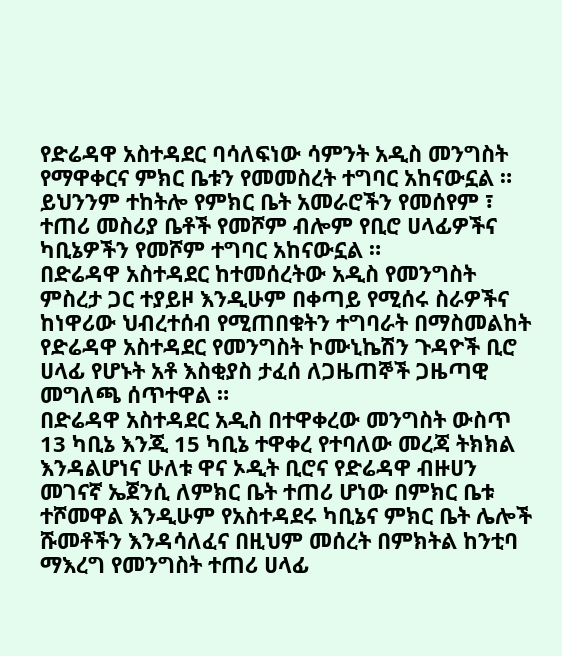የድሬዳዋ አስተዳደር ባሳለፍነው ሳምንት አዲስ መንግስት የማዋቀርና ምክር ቤቱን የመመስረት ተግባር አከናውኗል ። ይህንንም ተከትሎ የምክር ቤት አመራሮችን የመሰየም ፣ ተጠሪ መስሪያ ቤቶች የመሾም ብሎም የቢሮ ሀላፊዎችና ካቢኔዎችን የመሾም ተግባር አከናውኗል ።
በድሬዳዋ አስተዳደር ከተመሰረትው አዲስ የመንግስት ምስረታ ጋር ተያይዞ እንዲሁም በቀጣይ የሚሰሩ ስራዎችና ከነዋሪው ህብረተሰብ የሚጠበቁትን ተግባራት በማስመልከት የድሬዳዋ አስተዳደር የመንግስት ኮሙኒኬሽን ጉዳዮች ቢሮ ሀላፊ የሆኑት አቶ እስቂያስ ታፈሰ ለጋዜጠኞች ጋዜጣዊ መግለጫ ሰጥተዋል ።
በድሬዳዋ አስተዳደር አዲስ በተዋቀረው መንግስት ውስጥ 13 ካቢኔ እንጂ 15 ካቢኔ ተዋቀረ የተባለው መረጃ ትክክል እንዳልሆነና ሁለቱ ዋና ኦዲት ቢሮና የድሬዳዋ ብዙሀን መገናኛ ኤጀንሲ ለምክር ቤት ተጠሪ ሆነው በምክር ቤቱ ተሾመዋል እንዲሁም የአስተዳደሩ ካቢኔና ምክር ቤት ሌሎች ሹመቶችን እንዳሳለፈና በዚህም መሰረት በምክትል ከንቲባ ማእረግ የመንግስት ተጠሪ ሀላፊ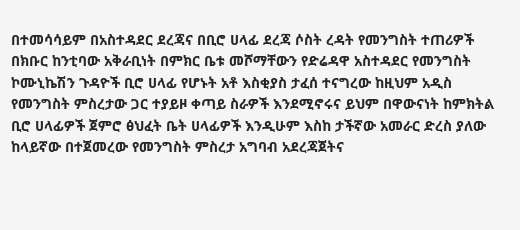በተመሳሳይም በአስተዳደር ደረጃና በቢሮ ሀላፊ ደረጃ ሶስት ረዳት የመንግስት ተጠሪዎች በክቡር ከንቲባው አቅራቢነት በምክር ቤቱ መሾማቸውን የድሬዳዋ አስተዳደር የመንግስት ኮሙኒኬሽን ጉዳዮች ቢሮ ሀላፊ የሆኑት አቶ እስቂያስ ታፈሰ ተናግረው ከዚህም አዲስ የመንግስት ምስረታው ጋር ተያይዞ ቀጣይ ስራዎች እንደሚኖሩና ይህም በዋውናነት ከምክትል ቢሮ ሀላፊዎች ጀምሮ ፅህፈት ቤት ሀላፊዎች እንዲሁም እስከ ታችኛው አመራር ድረስ ያለው ከላይኛው በተጀመረው የመንግስት ምስረታ አግባብ አደረጃጀትና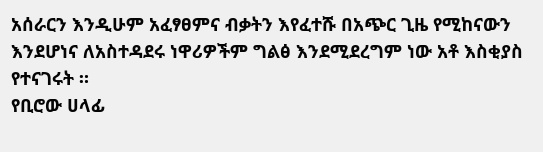አሰራርን እንዲሁም አፈፃፀምና ብቃትን እየፈተሹ በአጭር ጊዜ የሚከናውን እንደሆነና ለአስተዳደሩ ነዋሪዎችም ግልፅ እንደሚደረግም ነው አቶ እስቂያስ የተናገሩት ።
የቢሮው ሀላፊ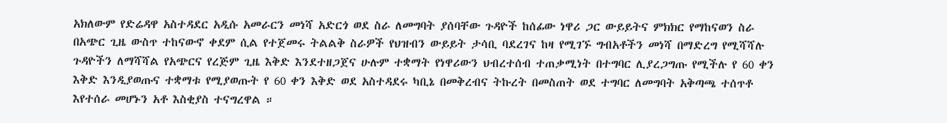አክለውም የድሬዳዋ አስተዳደር አዲሱ አመራርን መነሻ አድርጎ ወደ ስራ ለመግባት ያሰባቸው ጉዳዮች ከሰፊው ነዋሪ ጋር ውይይትና ምክክር የማከናወን ስራ በአጭር ጊዜ ውስጥ ተከናውኖ ቀደም ሲል የተጀመሩ ትልልቅ ስራዎች የህዝብን ውይይት ታሳቢ ባደረገና ከዛ የሚገኙ ግብአቶችን መነሻ በማድረግ የሚሻሻሉ ጉዳዮችን ለማሻሻል የአጭርና የረጅም ጊዜ እቅድ እንደተዘጋጀና ሁሉም ተቋማት የነዋሪውን ህብረተሰብ ተጠቃሚነት በተግባር ሊያረጋግጡ የሚችሉ የ 60 ቀን እቅድ እንዲያወጡና ተቋማቱ የሚያወጡት የ 60 ቀን እቅድ ወደ አስተዳደሩ ካቢኔ በመቅረብና ትኩረት በመስጠት ወደ ተግባር ለመግባት አቅጣጫ ተሰጥቶ እየተሰራ መሆኑን አቶ እስቂያስ ተናግረዋል ።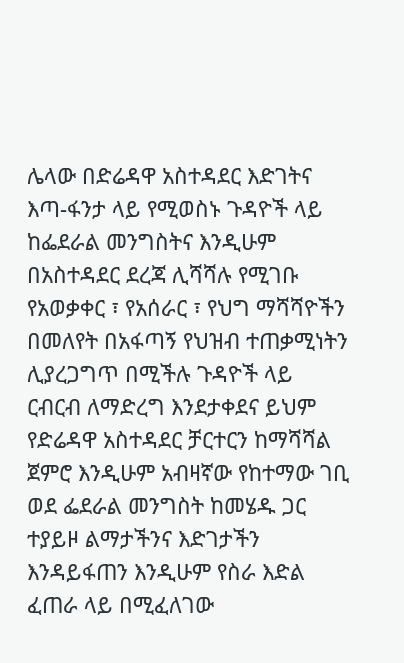ሌላው በድሬዳዋ አስተዳደር እድገትና እጣ-ፋንታ ላይ የሚወስኑ ጉዳዮች ላይ ከፌደራል መንግስትና እንዲሁም በአስተዳደር ደረጃ ሊሻሻሉ የሚገቡ የአወቃቀር ፣ የአሰራር ፣ የህግ ማሻሻዮችን በመለየት በአፋጣኝ የህዝብ ተጠቃሚነትን ሊያረጋግጥ በሚችሉ ጉዳዮች ላይ ርብርብ ለማድረግ እንደታቀደና ይህም የድሬዳዋ አስተዳደር ቻርተርን ከማሻሻል ጀምሮ እንዲሁም አብዛኛው የከተማው ገቢ ወደ ፌደራል መንግስት ከመሄዱ ጋር ተያይዞ ልማታችንና እድገታችን እንዳይፋጠን እንዲሁም የስራ እድል ፈጠራ ላይ በሚፈለገው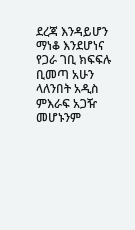ደረጃ እንዳይሆን ማነቆ እንደሆነና የጋራ ገቢ ክፍፍሉ ቢመጣ አሁን ላለንበት አዲስ ምእራፍ አጋዥ መሆኑንም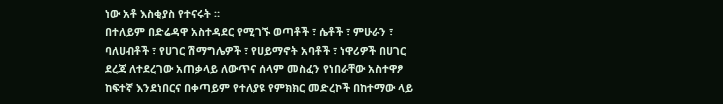ነው አቶ እስቂያስ የተናሩት ።
በተለይም በድሬዳዋ አስተዳደር የሚገኙ ወጣቶች ፣ ሴቶች ፣ ምሁራን ፣ ባለሀብቶች ፣ የሀገር ሽማግሌዎች ፣ የሀይማኖት አባቶች ፣ ነዋሪዎች በሀገር ደረጃ ለተደረገው አጠቃላይ ለውጥና ሰላም መስፈን የነበራቸው አስተዋፆ ከፍተኛ እንደነበርና በቀጣይም የተለያዩ የምክክር መድረኮች በከተማው ላይ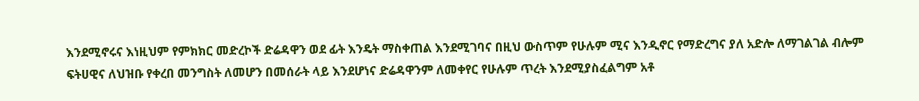እንደሚኖሩና እነዚህም የምክክር መድረኮች ድሬዳዋን ወደ ፊት እንዴት ማስቀጠል እንደሚገባና በዚህ ውስጥም የሁሉም ሚና እንዲኖር የማድረግና ያለ አድሎ ለማገልገል ብሎም ፍትሀዊና ለህዝቡ የቀረበ መንግስት ለመሆን በመሰራት ላይ እንደሆነና ድሬዳዋንም ለመቀየር የሁሉም ጥረት እንደሚያስፈልግም አቶ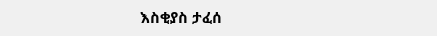እስቂያስ ታፈሰ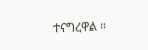ተናግረዋል ።